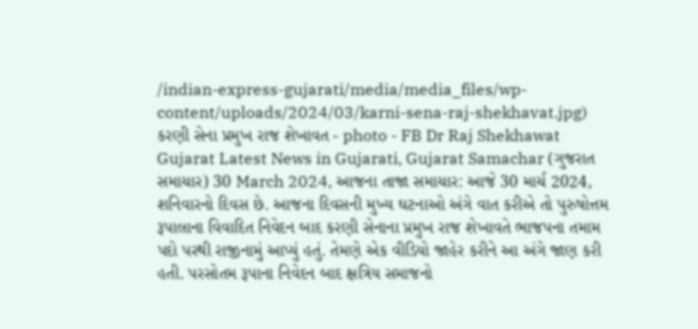/indian-express-gujarati/media/media_files/wp-content/uploads/2024/03/karni-sena-raj-shekhavat.jpg)
કરણી સેના પ્રમુખ રાજ શેખાવત - photo - FB Dr Raj Shekhawat
Gujarat Latest News in Gujarati, Gujarat Samachar (ગુજરાત સમાચાર) 30 March 2024, આજના તાજા સમાચાર: આજે 30 માર્ચ 2024, શનિવારનો દિવસ છે. આજના દિવસની મુખ્ય ઘટનાઓ અંગે વાત કરીએ તો પુરુષોત્તમ રૂપાલાના વિવાદિત નિવેદન બાદ કરણી સેનાના પ્રમુખ રાજ શેખાવતે ભાજપના તમામ પદો પરથી રાજીનામું આપ્યું હતું. તેમણે એક વીડિયો જાહેર કરીને આ અંગે જાણ કરી હતી. પરસોતમ રૂપાના નિવેદન બાદ ક્ષત્રિય સમાજનો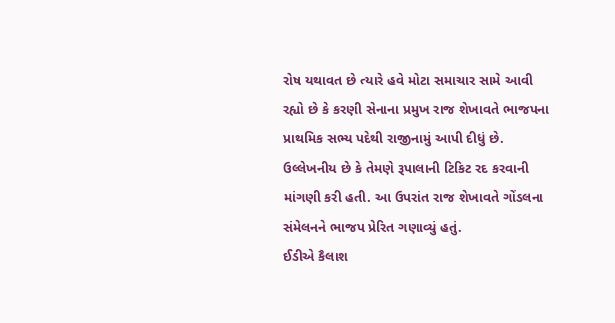રોષ યથાવત છે ત્યારે હવે મોટા સમાચાર સામે આવી રહ્યો છે કે કરણી સેનાના પ્રમુખ રાજ શેખાવતે ભાજપના પ્રાથમિક સભ્ય પદેથી રાજીનામું આપી દીધું છે. ઉલ્લેખનીય છે કે તેમણે રૂપાલાની ટિકિટ રદ કરવાની માંગણી કરી હતી. આ ઉપરાંત રાજ શેખાવતે ગોંડલના સંમેલનને ભાજપ પ્રેરિત ગણાવ્યું હતું.
ઈડીએ કૈલાશ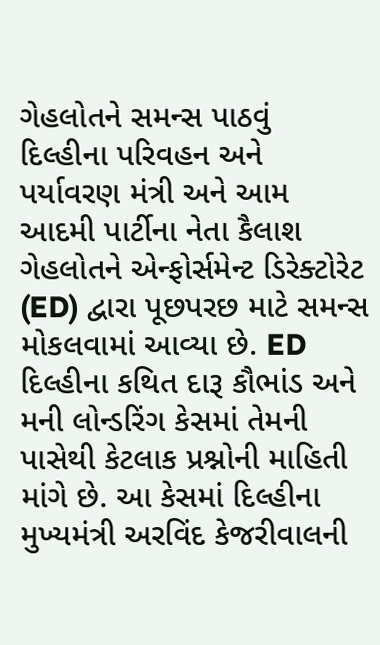ગેહલોતને સમન્સ પાઠવું
દિલ્હીના પરિવહન અને પર્યાવરણ મંત્રી અને આમ આદમી પાર્ટીના નેતા કૈલાશ ગેહલોતને એન્ફોર્સમેન્ટ ડિરેક્ટોરેટ (ED) દ્વારા પૂછપરછ માટે સમન્સ મોકલવામાં આવ્યા છે. ED દિલ્હીના કથિત દારૂ કૌભાંડ અને મની લોન્ડરિંગ કેસમાં તેમની પાસેથી કેટલાક પ્રશ્નોની માહિતી માંગે છે. આ કેસમાં દિલ્હીના મુખ્યમંત્રી અરવિંદ કેજરીવાલની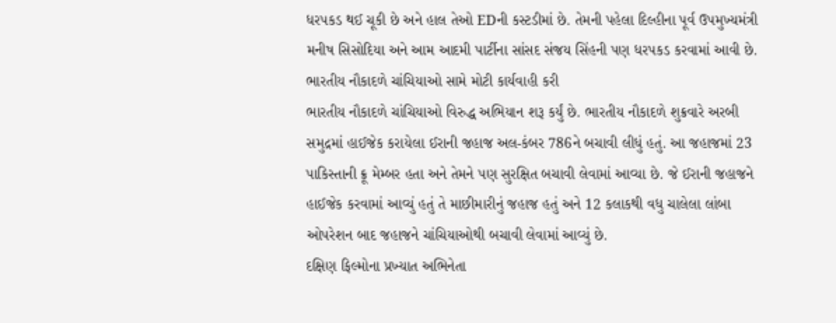ધરપકડ થઈ ચૂકી છે અને હાલ તેઓ EDની કસ્ટડીમાં છે. તેમની પહેલા દિલ્હીના પૂર્વ ઉપમુખ્યમંત્રી મનીષ સિસોદિયા અને આમ આદમી પાર્ટીના સાંસદ સંજય સિંહની પણ ધરપકડ કરવામાં આવી છે.
ભારતીય નૌકાદળે ચાંચિયાઓ સામે મોટી કાર્યવાહી કરી
ભારતીય નૌકાદળે ચાંચિયાઓ વિરુદ્ધ અભિયાન શરૂ કર્યું છે. ભારતીય નૌકાદળે શુક્રવારે અરબી સમુદ્રમાં હાઈજેક કરાયેલા ઈરાની જહાજ અલ-કંબર 786ને બચાવી લીધું હતું. આ જહાજમાં 23 પાકિસ્તાની ક્રૂ મેમ્બર હતા અને તેમને પણ સુરક્ષિત બચાવી લેવામાં આવ્યા છે. જે ઈરાની જહાજને હાઈજેક કરવામાં આવ્યું હતું તે માછીમારીનું જહાજ હતું અને 12 કલાકથી વધુ ચાલેલા લાંબા ઓપરેશન બાદ જહાજને ચાંચિયાઓથી બચાવી લેવામાં આવ્યું છે.
દક્ષિણ ફિલ્મોના પ્રખ્યાત અભિનેતા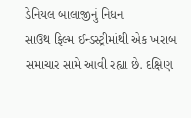ડેનિયલ બાલાજીનું નિધન
સાઉથ ફિલ્મ ઈન્ડસ્ટ્રીમાંથી એક ખરાબ સમાચાર સામે આવી રહ્યા છે. દક્ષિણ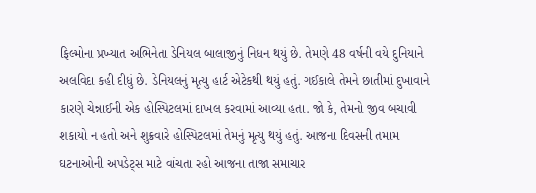ફિલ્મોના પ્રખ્યાત અભિનેતા ડેનિયલ બાલાજીનું નિધન થયું છે. તેમણે 48 વર્ષની વયે દુનિયાને અલવિદા કહી દીધું છે. ડેનિયલનું મૃત્યુ હાર્ટ એટેકથી થયું હતું. ગઈકાલે તેમને છાતીમાં દુખાવાને કારણે ચેન્નાઈની એક હોસ્પિટલમાં દાખલ કરવામાં આવ્યા હતા. જો કે, તેમનો જીવ બચાવી શકાયો ન હતો અને શુક્રવારે હોસ્પિટલમાં તેમનું મૃત્યુ થયું હતું. આજના દિવસની તમામ ઘટનાઓની અપડેટ્સ માટે વાંચતા રહો આજના તાજા સમાચાર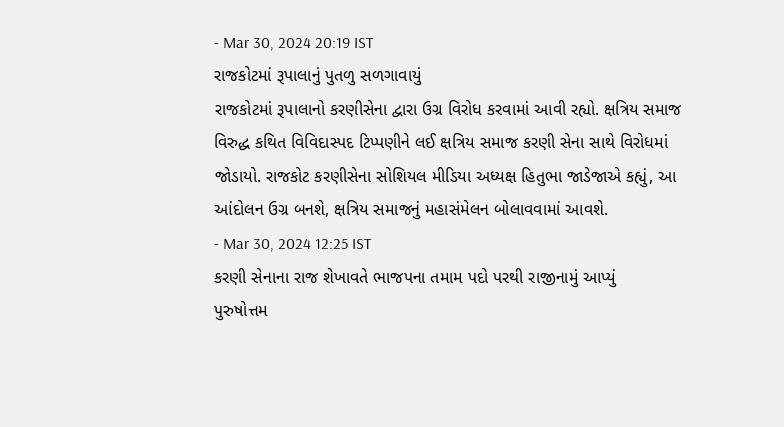- Mar 30, 2024 20:19 IST
રાજકોટમાં રૂપાલાનું પુતળુ સળગાવાયું
રાજકોટમાં રૂપાલાનો કરણીસેના દ્વારા ઉગ્ર વિરોધ કરવામાં આવી રહ્યો. ક્ષત્રિય સમાજ વિરુદ્ધ કથિત વિવિદાસ્પદ ટિપ્પણીને લઈ ક્ષત્રિય સમાજ કરણી સેના સાથે વિરોધમાં જોડાયો. રાજકોટ કરણીસેના સોશિયલ મીડિયા અધ્યક્ષ હિતુભા જાડેજાએ કહ્યું, આ આંદોલન ઉગ્ર બનશે, ક્ષત્રિય સમાજનું મહાસંમેલન બોલાવવામાં આવશે.
- Mar 30, 2024 12:25 IST
કરણી સેનાના રાજ શેખાવતે ભાજપના તમામ પદો પરથી રાજીનામું આપ્યું
પુરુષોત્તમ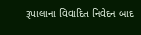રૂપાલાના વિવાદિત નિવેદન બાદ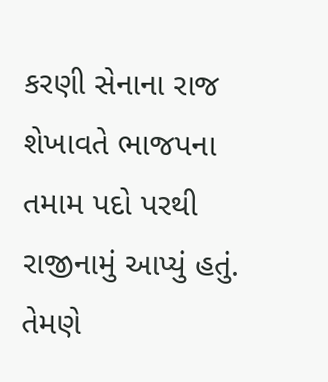કરણી સેનાના રાજ શેખાવતે ભાજપના તમામ પદો પરથી રાજીનામું આપ્યું હતું. તેમણે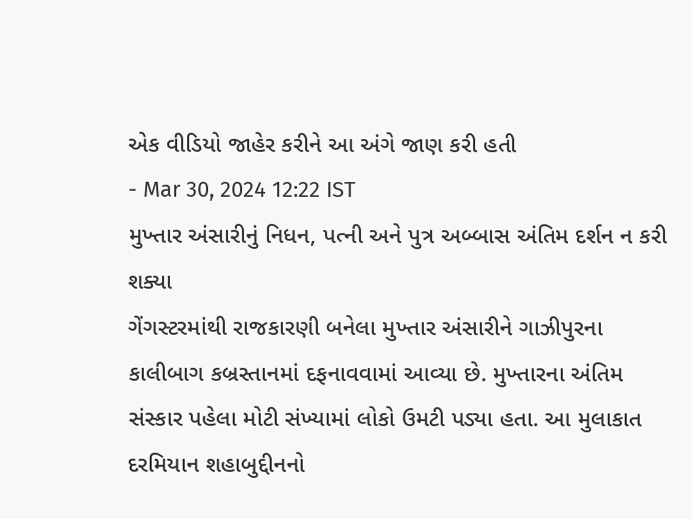એક વીડિયો જાહેર કરીને આ અંગે જાણ કરી હતી
- Mar 30, 2024 12:22 IST
મુખ્તાર અંસારીનું નિધન, પત્ની અને પુત્ર અબ્બાસ અંતિમ દર્શન ન કરી શક્યા
ગેંગસ્ટરમાંથી રાજકારણી બનેલા મુખ્તાર અંસારીને ગાઝીપુરના કાલીબાગ કબ્રસ્તાનમાં દફનાવવામાં આવ્યા છે. મુખ્તારના અંતિમ સંસ્કાર પહેલા મોટી સંખ્યામાં લોકો ઉમટી પડ્યા હતા. આ મુલાકાત દરમિયાન શહાબુદ્દીનનો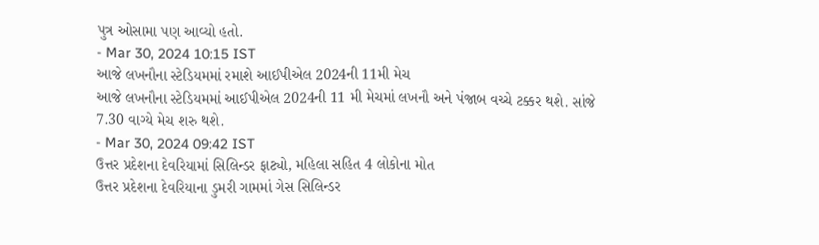પુત્ર ઓસામા પણ આવ્યો હતો.
- Mar 30, 2024 10:15 IST
આજે લખનૌના સ્ટેડિયમમાં રમાશે આઈપીએલ 2024ની 11મી મેચ
આજે લખનૌના સ્ટેડિયમમાં આઈપીએલ 2024ની 11 મી મેચમાં લખનૌ અને પંજાબ વચ્ચે ટક્કર થશે. સાંજે 7.30 વાગ્યે મેચ શરુ થશે.
- Mar 30, 2024 09:42 IST
ઉત્તર પ્રદેશના દેવરિયામાં સિલિન્ડર ફાટ્યો, મહિલા સહિત 4 લોકોના મોત
ઉત્તર પ્રદેશના દેવરિયાના ડુમરી ગામમાં ગેસ સિલિન્ડર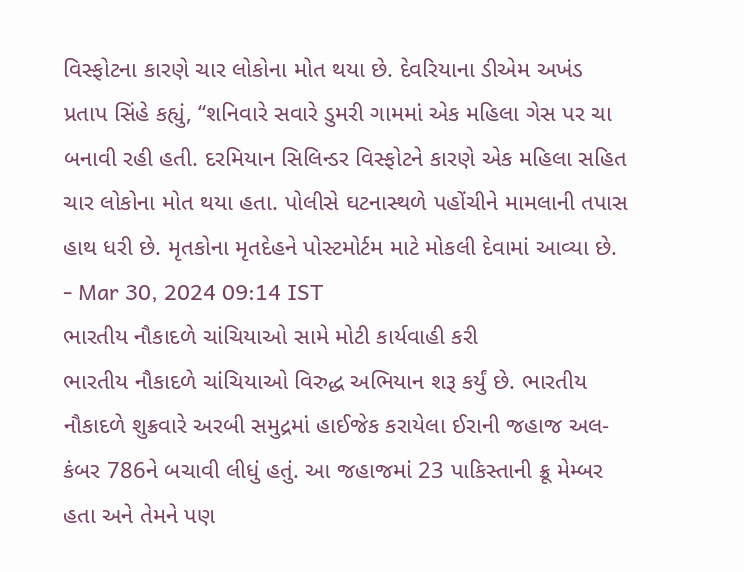વિસ્ફોટના કારણે ચાર લોકોના મોત થયા છે. દેવરિયાના ડીએમ અખંડ પ્રતાપ સિંહે કહ્યું, “શનિવારે સવારે ડુમરી ગામમાં એક મહિલા ગેસ પર ચા બનાવી રહી હતી. દરમિયાન સિલિન્ડર વિસ્ફોટને કારણે એક મહિલા સહિત ચાર લોકોના મોત થયા હતા. પોલીસે ઘટનાસ્થળે પહોંચીને મામલાની તપાસ હાથ ધરી છે. મૃતકોના મૃતદેહને પોસ્ટમોર્ટમ માટે મોકલી દેવામાં આવ્યા છે.
- Mar 30, 2024 09:14 IST
ભારતીય નૌકાદળે ચાંચિયાઓ સામે મોટી કાર્યવાહી કરી
ભારતીય નૌકાદળે ચાંચિયાઓ વિરુદ્ધ અભિયાન શરૂ કર્યું છે. ભારતીય નૌકાદળે શુક્રવારે અરબી સમુદ્રમાં હાઈજેક કરાયેલા ઈરાની જહાજ અલ-કંબર 786ને બચાવી લીધું હતું. આ જહાજમાં 23 પાકિસ્તાની ક્રૂ મેમ્બર હતા અને તેમને પણ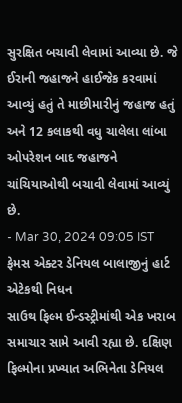સુરક્ષિત બચાવી લેવામાં આવ્યા છે. જે ઈરાની જહાજને હાઈજેક કરવામાં આવ્યું હતું તે માછીમારીનું જહાજ હતું અને 12 કલાકથી વધુ ચાલેલા લાંબા ઓપરેશન બાદ જહાજને ચાંચિયાઓથી બચાવી લેવામાં આવ્યું છે.
- Mar 30, 2024 09:05 IST
ફેમસ એક્ટર ડેનિયલ બાલાજીનું હાર્ટ એટેકથી નિધન
સાઉથ ફિલ્મ ઈન્ડસ્ટ્રીમાંથી એક ખરાબ સમાચાર સામે આવી રહ્યા છે. દક્ષિણ ફિલ્મોના પ્રખ્યાત અભિનેતા ડેનિયલ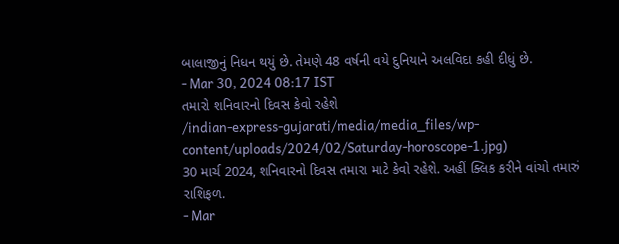બાલાજીનું નિધન થયું છે. તેમણે 48 વર્ષની વયે દુનિયાને અલવિદા કહી દીધું છે.
- Mar 30, 2024 08:17 IST
તમારો શનિવારનો દિવસ કેવો રહેશે
/indian-express-gujarati/media/media_files/wp-content/uploads/2024/02/Saturday-horoscope-1.jpg)
30 માર્ચ 2024, શનિવારનો દિવસ તમારા માટે કેવો રહેશે. અહીં ક્લિક કરીને વાંચો તમારું રાશિફળ.
- Mar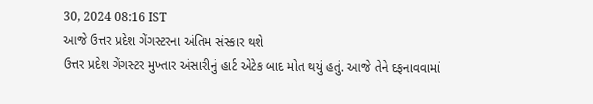30, 2024 08:16 IST
આજે ઉત્તર પ્રદેશ ગેંગસ્ટરના અંતિમ સંસ્કાર થશે
ઉત્તર પ્રદેશ ગેંગસ્ટર મુખ્તાર અંસારીનું હાર્ટ એટેક બાદ મોત થયું હતું. આજે તેને દફનાવવામાં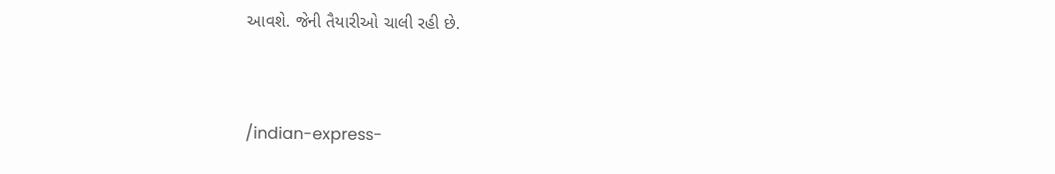આવશે. જેની તૈયારીઓ ચાલી રહી છે.


/indian-express-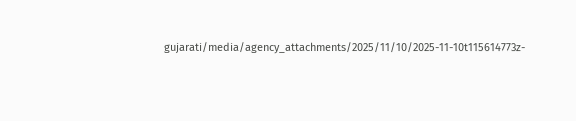gujarati/media/agency_attachments/2025/11/10/2025-11-10t115614773z-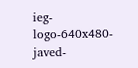ieg-logo-640x480-javed-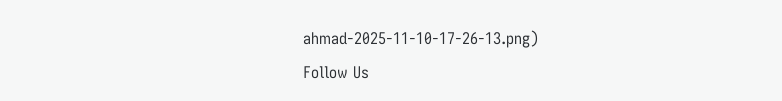ahmad-2025-11-10-17-26-13.png)
Follow Us